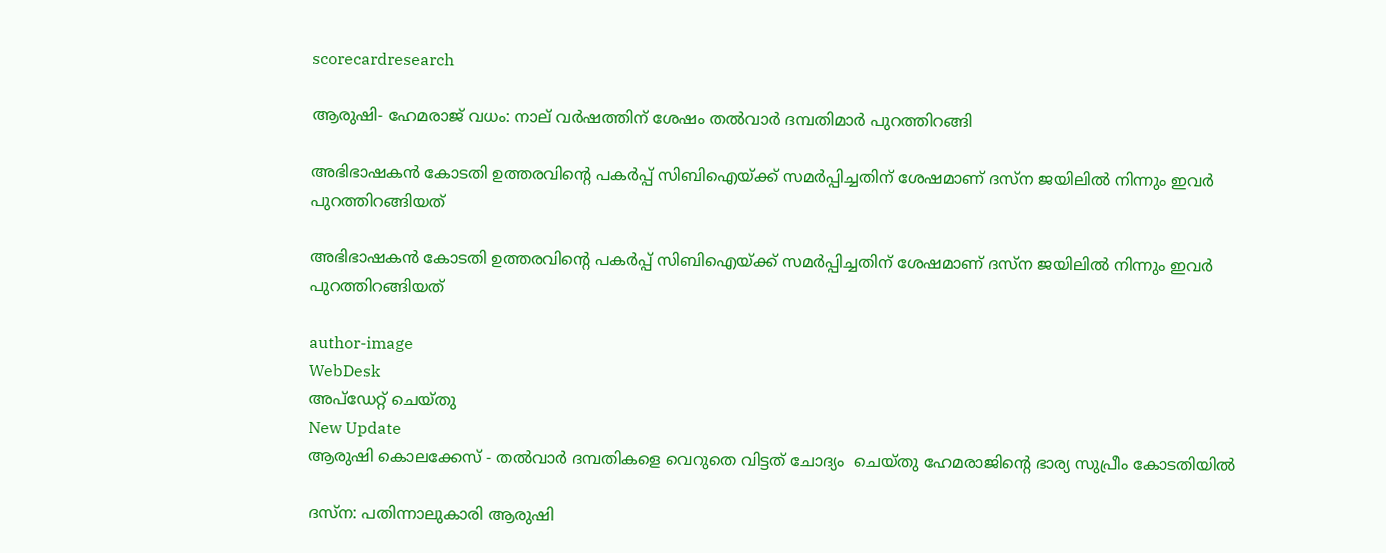scorecardresearch

ആരുഷി- ഹേമരാജ് വധം: നാല് വര്‍ഷത്തിന് ശേഷം തല്‍വാര്‍ ദമ്പതിമാര്‍ പുറത്തിറങ്ങി

അഭിഭാഷകന്‍ കോടതി ഉത്തരവിന്റെ പകര്‍പ്പ് സിബിഐയ്ക്ക് സമര്‍പ്പിച്ചതിന് ശേഷമാണ് ദസ്‌ന ജയിലില്‍ നിന്നും ഇവര്‍ പുറത്തിറങ്ങിയത്

അഭിഭാഷകന്‍ കോടതി ഉത്തരവിന്റെ പകര്‍പ്പ് സിബിഐയ്ക്ക് സമര്‍പ്പിച്ചതിന് ശേഷമാണ് ദസ്‌ന ജയിലില്‍ നിന്നും ഇവര്‍ പുറത്തിറങ്ങിയത്

author-image
WebDesk
അപ്‌ഡേറ്റ് ചെയ്‌തു
New Update
ആരുഷി കൊലക്കേസ് - തൽവാർ ദമ്പതികളെ വെറുതെ വിട്ടത് ചോദ്യം  ചെയ്തു ഹേമരാജിന്റെ ഭാര്യ സുപ്രീം കോടതിയിൽ

ദസ്‌ന: പതിന്നാലുകാരി ആരുഷി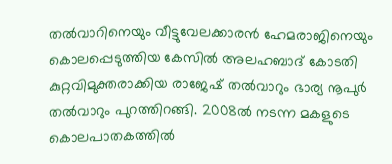തല്‍വാറിനെയും വീട്ടുവേലക്കാരന്‍ ഹേമരാജിനെയും കൊലപ്പെടുത്തിയ കേസില്‍ അലഹബാദ് കോടതി കുറ്റവിമുക്തരാക്കിയ രാജേഷ് തല്‍വാറും ഭാര്യ നൂപുര്‍ തല്‍വാറും പുറത്തിറങ്ങി. 2008ല്‍ നടന്ന മകളുടെ കൊലപാതകത്തില്‍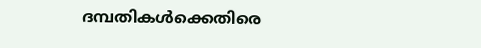ദമ്പതികള്‍ക്കെതിരെ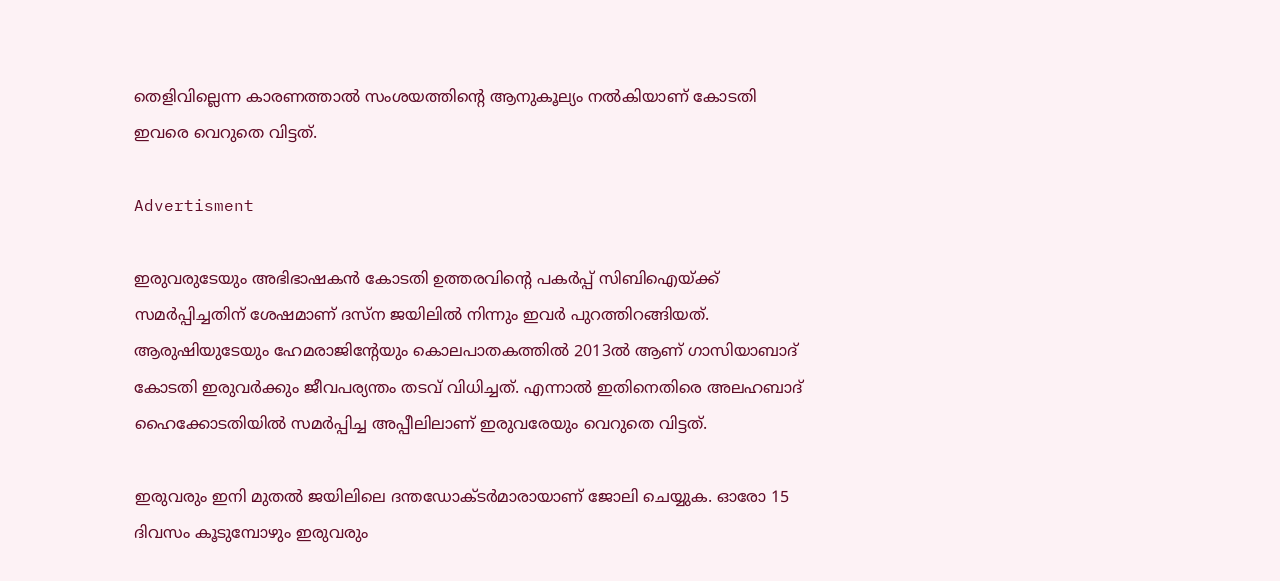തെളിവില്ലെന്ന കാരണത്താല്‍ സംശയത്തിന്റെ ആനുകൂല്യം നല്‍കിയാണ് കോടതി ഇവരെ വെറുതെ വിട്ടത്.

Advertisment

ഇരുവരുടേയും അഭിഭാഷകന്‍ കോടതി ഉത്തരവിന്റെ പകര്‍പ്പ് സിബിഐയ്ക്ക് സമര്‍പ്പിച്ചതിന് ശേഷമാണ് ദസ്‌ന ജയിലില്‍ നിന്നും ഇവര്‍ പുറത്തിറങ്ങിയത്. ആരുഷിയുടേയും ഹേമരാജിന്റേയും കൊലപാതകത്തില്‍ 2013ല്‍ ആണ് ഗാസിയാബാദ് കോടതി ഇരുവര്‍ക്കും ജീവപര്യന്തം തടവ് വിധിച്ചത്. എന്നാല്‍ ഇതിനെതിരെ അലഹബാദ് ഹൈക്കോടതിയില്‍ സമര്‍പ്പിച്ച അപ്പീലിലാണ് ഇരുവരേയും വെറുതെ വിട്ടത്.

ഇരുവരും ഇനി മുതല്‍ ജയിലിലെ ദന്തഡോക്ടര്‍മാരായാണ് ജോലി ചെയ്യുക. ഓരോ 15 ദിവസം കൂടുമ്പോഴും ഇരുവരും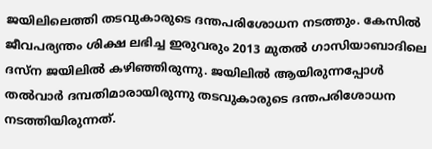ജയിലിലെത്തി തടവുകാരുടെ ദന്തപരിശോധന നടത്തും. കേസില്‍ ജീവപര്യന്തം ശിക്ഷ ലഭിച്ച ഇരുവരും 2013 മുതല്‍ ഗാസിയാബാദിലെ ദസ്‌ന ജയിലില്‍ കഴിഞ്ഞിരുന്നു. ജയിലില്‍ ആയിരുന്നപ്പോള്‍ തല്‍വാര്‍ ദമ്പതിമാരായിരുന്നു തടവുകാരുടെ ദന്തപരിശോധന നടത്തിയിരുന്നത്.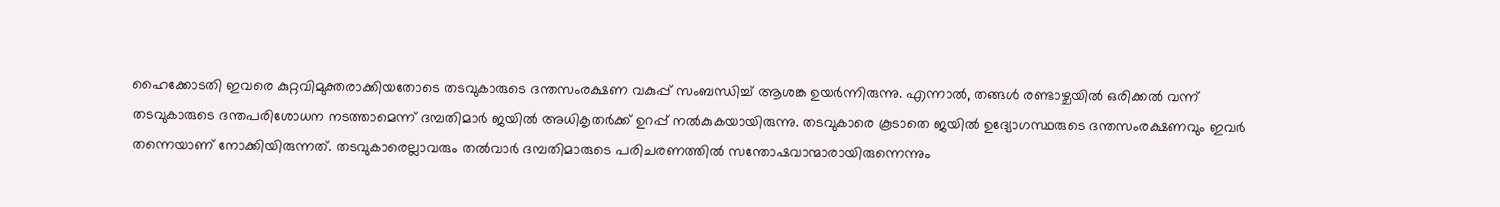ഹൈക്കോടതി ഇവരെ കുറ്റവിമുക്തരാക്കിയതോടെ തടവുകാരുടെ ദന്തസംരക്ഷണ വകുപ്പ് സംബന്ധിച്ച് ആശങ്ക ഉയര്‍ന്നിരുന്നു. എന്നാല്‍, തങ്ങള്‍ രണ്ടാഴ്ചയില്‍ ഒരിക്കല്‍ വന്ന് തടവുകാരുടെ ദന്തപരിശോധന നടത്താമെന്ന് ദമ്പതിമാര്‍ ജയില്‍ അധികൃതര്‍ക്ക് ഉറപ്പ് നല്‍കുകയായിരുന്നു. തടവുകാരെ കൂടാതെ ജയില്‍ ഉദ്യോഗസ്ഥരുടെ ദന്തസംരക്ഷണവും ഇവര്‍ തന്നെയാണ് നോക്കിയിരുന്നത്. തടവുകാരെല്ലാവരും തല്‍വാര്‍ ദമ്പതിമാരുടെ പരിചരണത്തില്‍ സന്തോഷവാന്മാരായിരുന്നെന്നും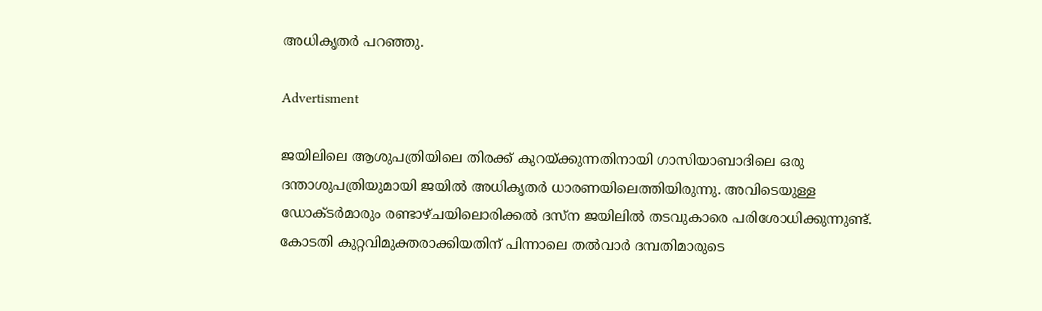അധികൃതര്‍ പറഞ്ഞു.

Advertisment

ജയിലിലെ ആശുപത്രിയിലെ തിരക്ക് കുറയ്ക്കുന്നതിനായി ഗാസിയാബാദിലെ ഒരു ദന്താശുപത്രിയുമായി ജയില്‍ അധികൃതര്‍ ധാരണയിലെത്തിയിരുന്നു. അവിടെയുള്ള ഡോക്ടര്‍മാരും രണ്ടാഴ്ചയിലൊരിക്കല്‍ ദസ്‌ന ജയിലില്‍ തടവുകാരെ പരിശോധിക്കുന്നുണ്ട്. കോടതി കുറ്റവിമുക്തരാക്കിയതിന് പിന്നാലെ തല്‍വാര്‍ ദമ്പതിമാരുടെ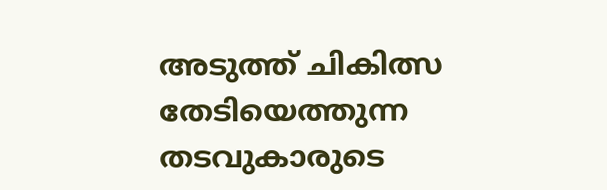അടുത്ത് ചികിത്സ തേടിയെത്തുന്ന തടവുകാരുടെ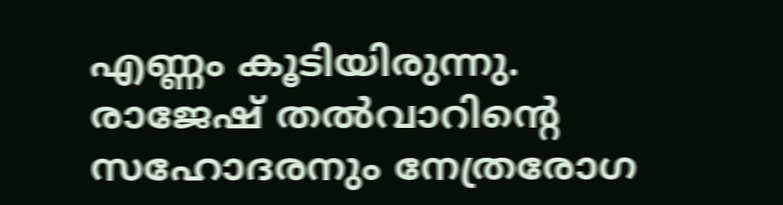എണ്ണം കൂടിയിരുന്നു. രാജേഷ് തല്‍വാറിന്റെ സഹോദരനും നേത്രരോഗ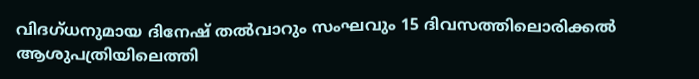വിദഗ്‌ധനുമായ ദിനേഷ് തല്‍വാറും സംഘവും 15 ദിവസത്തിലൊരിക്കല്‍ ആശുപത്രിയിലെത്തി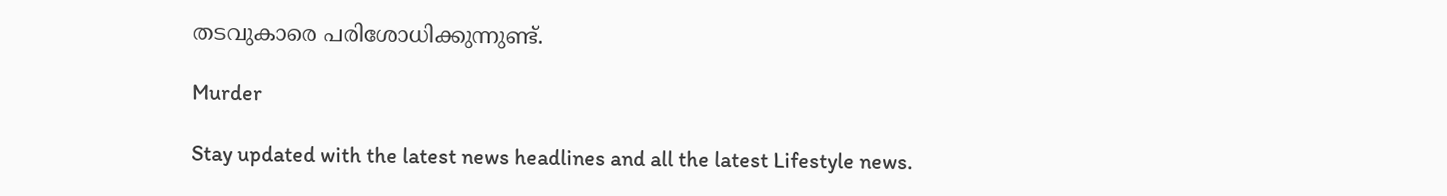തടവുകാരെ പരിശോധിക്കുന്നുണ്ട്.

Murder

Stay updated with the latest news headlines and all the latest Lifestyle news.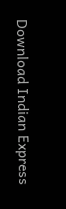Download Indian Express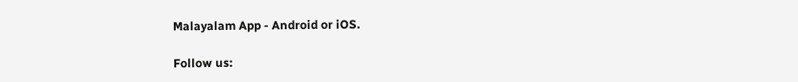Malayalam App - Android or iOS.

Follow us: